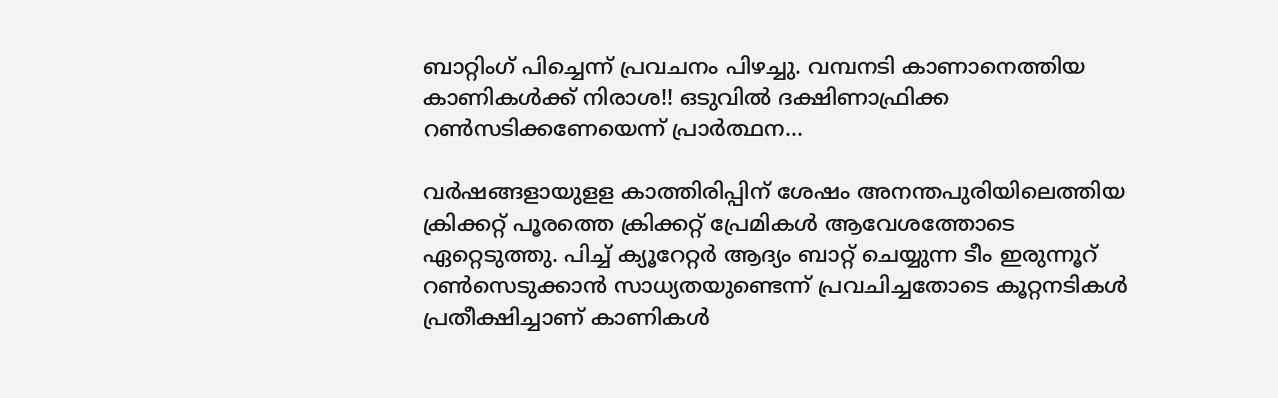ബാറ്റിംഗ് പിച്ചെന്ന് പ്രവചനം പിഴച്ചു. വമ്പനടി കാണാനെത്തിയ കാണികള്‍ക്ക് നിരാശ!! ഒടുവില്‍ ദക്ഷിണാഫ്രിക്ക റണ്‍സടിക്കണേയെന്ന് പ്രാര്‍ത്ഥന…

വര്‍ഷങ്ങളായുളള കാത്തിരിപ്പിന് ശേഷം അനന്തപുരിയിലെത്തിയ ക്രിക്കറ്റ് പൂരത്തെ ക്രിക്കറ്റ് പ്രേമികള്‍ ആവേശത്തോടെ ഏറ്റെടുത്തു. പിച്ച് ക്യൂറേറ്റര്‍ ആദ്യം ബാറ്റ് ചെയ്യുന്ന ടീം ഇരുന്നൂറ് റണ്‍സെടുക്കാന്‍ സാധ്യതയുണ്ടെന്ന് പ്രവചിച്ചതോടെ കൂറ്റനടികള്‍ പ്രതീക്ഷിച്ചാണ് കാണികള്‍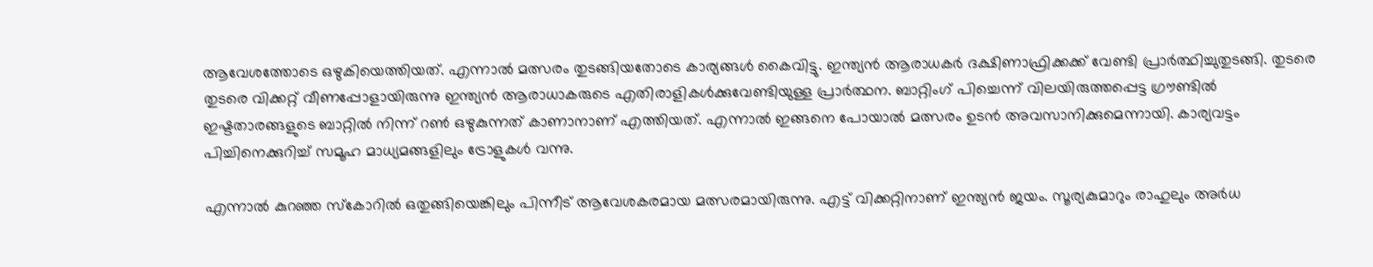ആവേശത്തോടെ ഒഴുകിയെത്തിയത്. എന്നാല്‍ മത്സരം തുടങ്ങിയതോടെ കാര്യങ്ങള്‍ കൈവിട്ടു. ഇന്ത്യന്‍ ആരാധകര്‍ ദക്ഷിണാഫ്രിക്കക്ക് വേണ്ടി പ്രാര്‍ത്ഥിച്ചുതുടങ്ങി. തുടരെ തുടരെ വിക്കറ്റ് വീണപ്പോളായിരുന്നു ഇന്ത്യന്‍ ആരാധാകരുടെ എതിരാളികള്‍ക്കുവേണ്ടിയുള്ള പ്രാര്‍ത്ഥന. ബാറ്റിംഗ് പിച്ചെന്ന് വിലയിരുത്തപ്പെട്ട ഗ്രൗണ്ടില്‍ ഇഷ്ടതാരങ്ങളുടെ ബാറ്റില്‍ നിന്ന് റണ്‍ ഒഴുകുന്നത് കാണാനാണ് എത്തിയത്. എന്നാല്‍ ഇങ്ങനെ പോയാല്‍ മത്സരം ഉടന്‍ അവസാനിക്കുമെന്നായി. കാര്യവട്ടം പിച്ചിനെക്കുറിച്ച് സമൂഹ മാധ്യമങ്ങളിലും ട്രോളുകള്‍ വന്നു.

എന്നാല്‍ കുറഞ്ഞ സ്‌കോറില്‍ ഒതുങ്ങിയെങ്കിലും പിന്നീട് ആവേശകരമായ മത്സരമായിരുന്നു. എട്ട് വിക്കറ്റിനാണ് ഇന്ത്യന്‍ ജയം. സൂര്യകുമാറും രാഹുലും അര്‍ധ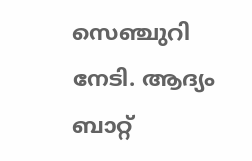സെഞ്ചുറി നേടി. ആദ്യം ബാറ്റ്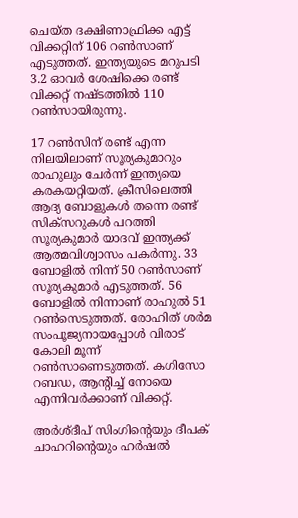ചെയ്ത ദക്ഷിണാഫ്രിക്ക എട്ട് വിക്കറ്റിന് 106 റണ്‍സാണ് എടുത്തത്. ഇന്ത്യയുടെ മറുപടി 3.2 ഓവര്‍ ശേഷിക്കെ രണ്ട് വിക്കറ്റ് നഷ്ടത്തില്‍ 110 റണ്‍സായിരുന്നു.

17 റണ്‍സിന് രണ്ട് എന്ന നിലയിലാണ് സൂര്യകുമാറും രാഹുലും ചേര്‍ന്ന് ഇന്ത്യയെ കരകയറ്റിയത്. ക്രീസിലെത്തി ആദ്യ ബോളുകള്‍ തന്നെ രണ്ട് സിക്സറുകള്‍ പറത്തി സൂര്യകുമാര്‍ യാദവ് ഇന്ത്യക്ക് ആത്മവിശ്വാസം പകര്‍ന്നു. 33 ബോളില്‍ നിന്ന് 50 റണ്‍സാണ് സൂര്യകുമാര്‍ എടുത്തത്. 56 ബോളില്‍ നിന്നാണ് രാഹുല്‍ 51 റണ്‍സെടുത്തത്. രോഹിത് ശര്‍മ സംപൂജ്യനായപ്പോള്‍ വിരാട് കോലി മൂന്ന് റണ്‍സാണെടുത്തത്. കഗിസോ റബഡ, ആന്റിച്ച് നോയെ എന്നിവര്‍ക്കാണ് വിക്കറ്റ്.

അര്‍ശ്ദീപ് സിംഗിന്റെയും ദീപക് ചാഹറിന്റെയും ഹര്‍ഷല്‍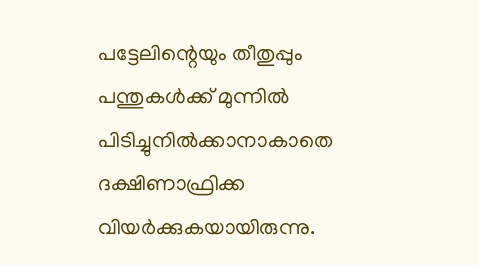പട്ടേലിന്റെയും തീതുപ്പും പന്തുകള്‍ക്ക് മുന്നില്‍ പിടിച്ചുനില്‍ക്കാനാകാതെ ദക്ഷിണാഫ്രിക്ക വിയര്‍ക്കുകയായിരുന്നു.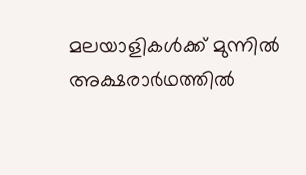മലയാളികള്‍ക്ക് മുന്നില്‍ അക്ഷരാര്‍ഥത്തില്‍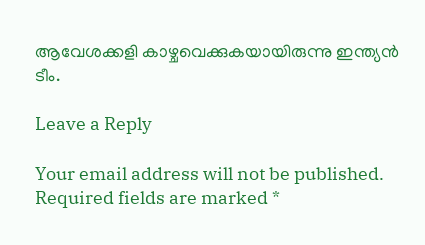ആവേശക്കളി കാഴ്ചവെക്കുകയായിരുന്നു ഇന്ത്യന്‍ ടീം.

Leave a Reply

Your email address will not be published. Required fields are marked *